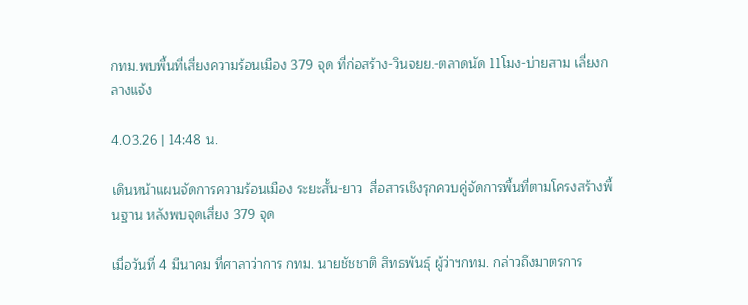กทม.พบพื้นที่เสี่ยงความร้อนเมือง 379 จุด ที่ก่อสร้าง-วินจยย.-ตลาดนัด 11โมง-บ่ายสาม เลี่ยงกลางแจ้ง

4.03.26 | 14:48 น.

เดินหน้าแผนจัดการความร้อนเมือง ระยะสั้น-ยาว  สื่อสารเชิงรุกควบคู่จัดการพื้นที่ตามโครงสร้างพื้นฐาน หลังพบจุดเสี่ยง 379 จุด

เมื่อวันที่ 4 มีนาคม ที่ศาลาว่าการ กทม. นายชัชชาติ สิทธพันธุ์ ผู้ว่าฯกทม. กล่าวถึงมาตรการ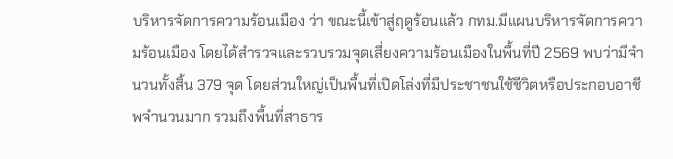บริหารจัดการความร้อนเมือง ว่า ขณะนี้เข้าสู่ฤดูร้อนแล้ว กทม.มีแผนบริหารจัดการความร้อนเมือง โดยได้สำรวจและรวบรวมจุดเสี่ยงความร้อนเมืองในพื้นที่ปี 2569 พบว่ามีจำนวนทั้งสิ้น 379 จุด โดยส่วนใหญ่เป็นพื้นที่เปิดโล่งที่มีประชาชนใช้ชีวิตหรือประกอบอาชีพจำนวนมาก รวมถึงพื้นที่สาธาร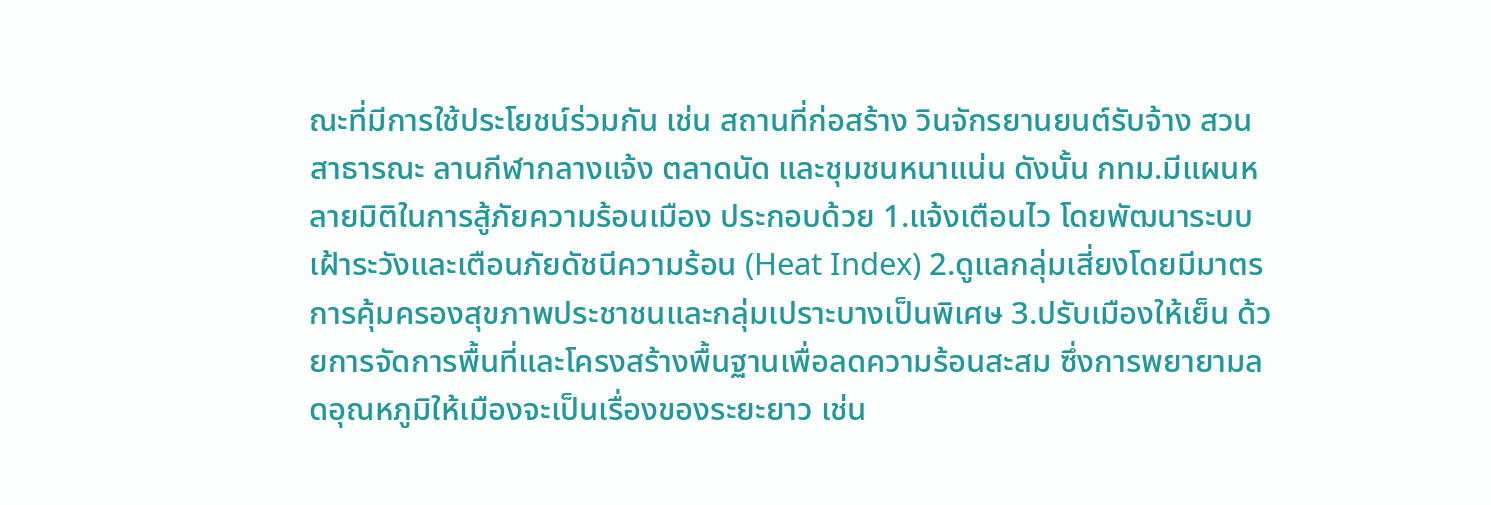ณะที่มีการใช้ประโยชน์ร่วมกัน เช่น สถานที่ก่อสร้าง วินจักรยานยนต์รับจ้าง สวนสาธารณะ ลานกีฬากลางแจ้ง ตลาดนัด และชุมชนหนาแน่น ดังนั้น กทม.มีแผนหลายมิติในการสู้ภัยความร้อนเมือง ประกอบด้วย 1.แจ้งเตือนไว โดยพัฒนาระบบเฝ้าระวังและเตือนภัยดัชนีความร้อน (Heat Index) 2.ดูแลกลุ่มเสี่ยงโดยมีมาตรการคุ้มครองสุขภาพประชาชนและกลุ่มเปราะบางเป็นพิเศษ 3.ปรับเมืองให้เย็น ด้วยการจัดการพื้นที่และโครงสร้างพื้นฐานเพื่อลดความร้อนสะสม ซึ่งการพยายามลดอุณหภูมิให้เมืองจะเป็นเรื่องของระยะยาว เช่น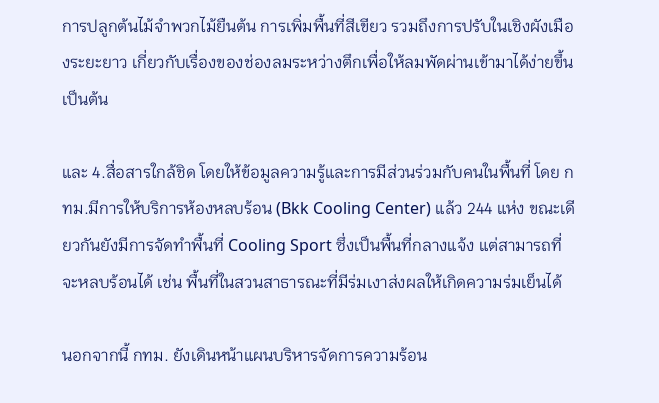การปลูกต้นไม้จำพวกไม้ยืนต้น การเพิ่มพื้นที่สีเขียว รวมถึงการปรับในเชิงผังเมืองระยะยาว เกี่ยวกับเรื่องของช่องลมระหว่างตึกเพื่อให้ลมพัดผ่านเข้ามาได้ง่ายขึ้น เป็นต้น

และ 4.สื่อสารใกล้ชิด โดยให้ข้อมูลความรู้และการมีส่วนร่วมกับคนในพื้นที่ โดย กทม.มีการให้บริการห้องหลบร้อน (Bkk Cooling Center) แล้ว 244 แห่ง ขณะเดียวกันยังมีการจัดทำพื้นที่ Cooling Sport ซึ่งเป็นพื้นที่กลางแจ้ง แต่สามารถที่จะหลบร้อนได้ เช่น พื้นที่ในสวนสาธารณะที่มีร่มเงาส่งผลให้เกิดความร่มเย็นได้

นอกจากนี้ กทม. ยังเดินหน้าแผนบริหารจัดการความร้อน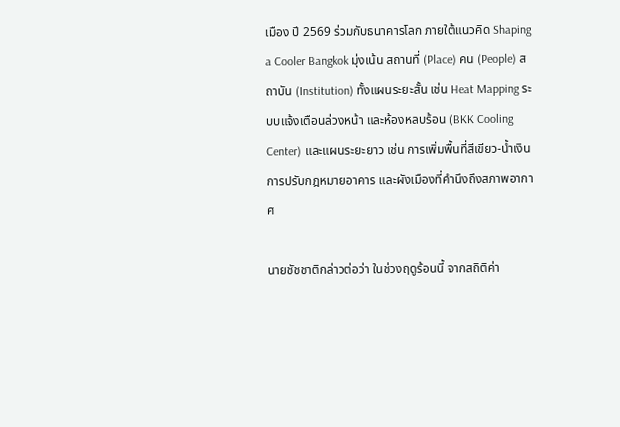เมือง ปี 2569 ร่วมกับธนาคารโลก ภายใต้แนวคิด Shaping a Cooler Bangkok มุ่งเน้น สถานที่ (Place) คน (People) สถาบัน (Institution) ทั้งแผนระยะสั้น เช่น Heat Mapping ระบบแจ้งเตือนล่วงหน้า และห้องหลบร้อน (BKK Cooling Center) และแผนระยะยาว เช่น การเพิ่มพื้นที่สีเขียว-น้ำเงิน การปรับกฎหมายอาคาร และผังเมืองที่คำนึงถึงสภาพอากาศ

นายชัชชาติกล่าวต่อว่า ในช่วงฤดูร้อนนี้ จากสถิติค่า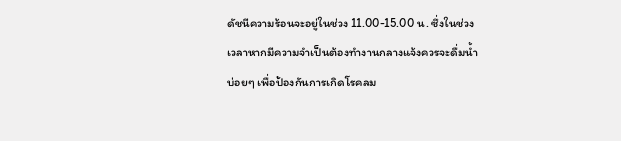ดัชนีความร้อนจะอยู่ในช่วง 11.00-15.00 น. ซึ่งในช่วงเวลาหากมีความจำเป็นต้องทำงานกลางแจ้งควรจะดื่มน้ำบ่อยๆ เพื่อป้องกันการเกิดโรคลม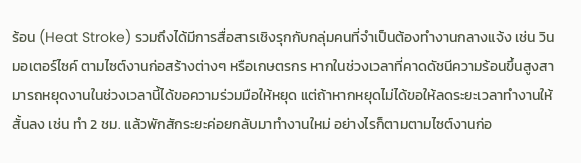ร้อน (Heat Stroke) รวมถึงได้มีการสื่อสารเชิงรุกกับกลุ่มคนที่จำเป็นต้องทำงานกลางแจ้ง เช่น วินมอเตอร์ไซค์ ตามไซต์งานก่อสร้างต่างๆ หรือเกษตรกร หากในช่วงเวลาที่คาดดัชนีความร้อนขึ้นสูงสามารถหยุดงานในช่วงเวลานี้ได้ขอความร่วมมือให้หยุด แต่ถ้าหากหยุดไม่ได้ขอให้ลดระยะเวลาทำงานให้สั้นลง เช่น ทำ 2 ชม. แล้วพักสักระยะค่อยกลับมาทำงานใหม่ อย่างไรก็ตามตามไซต์งานก่อ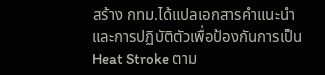สร้าง กทม.ได้แปลเอกสารคำแนะนำและการปฏิบัติตัวเพื่อป้องกันการเป็น Heat Stroke ตาม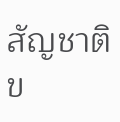สัญชาติข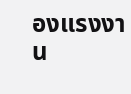องแรงงาน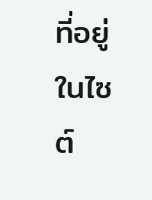ที่อยู่ในไซต์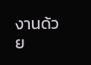งานด้วย